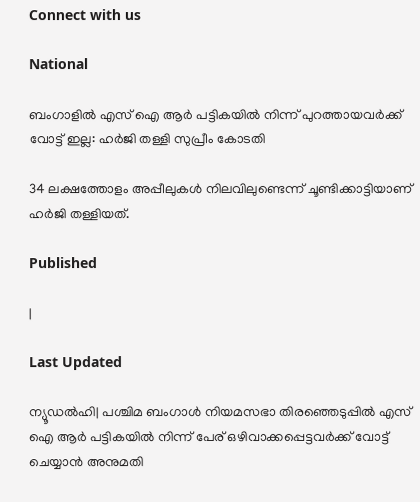Connect with us

National

ബംഗാളില്‍ എസ് ഐ ആർ പട്ടികയിൽ നിന്ന് പുറത്തായവർക്ക് വോട്ട് ഇല്ല: ഹര്‍ജി തള്ളി സുപ്രീം കോടതി

34 ലക്ഷത്തോളം അപ്പീലുകള്‍ നിലവിലുണ്ടെന്ന് ചൂണ്ടിക്കാട്ടിയാണ് ഹര്‍ജി തള്ളിയത്.

Published

|

Last Updated

ന്യൂഡല്‍ഹി| പശ്ചിമ ബംഗാള്‍ നിയമസഭാ തിരഞ്ഞെടുപ്പില്‍ എസ് ഐ ആര്‍ പട്ടികയില്‍ നിന്ന് പേര് ഒഴിവാക്കപ്പെട്ടവര്‍ക്ക് വോട്ട് ചെയ്യാന്‍ അനുമതി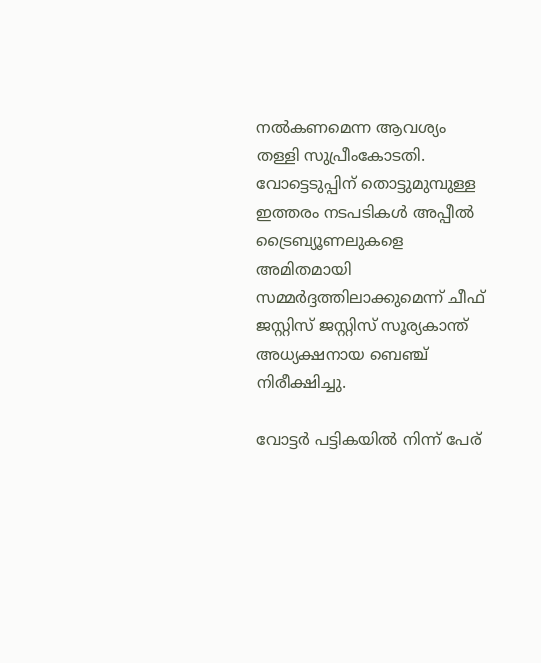നല്‍കണമെന്ന ആവശ്യം തള്ളി സുപ്രീംകോടതി. വോട്ടെടുപ്പിന് തൊട്ടുമുമ്പുള്ള ഇത്തരം നടപടികള്‍ അപ്പീല്‍ ട്രൈബ്യൂണലുകളെ അമിതമായി സമ്മര്‍ദ്ദത്തിലാക്കുമെന്ന് ചീഫ് ജസ്റ്റിസ് ജസ്റ്റിസ് സൂര്യകാന്ത് അധ്യക്ഷനായ ബെഞ്ച് നിരീക്ഷിച്ചു.

വോട്ടര്‍ പട്ടികയില്‍ നിന്ന് പേര്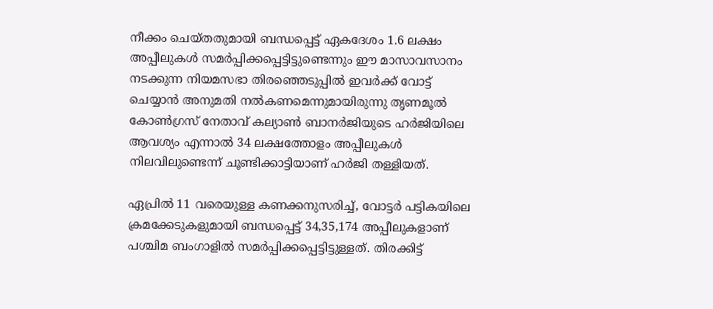നീക്കം ചെയ്തതുമായി ബന്ധപ്പെട്ട് ഏകദേശം 1.6 ലക്ഷം അപ്പീലുകള്‍ സമര്‍പ്പിക്കപ്പെട്ടിട്ടുണ്ടെന്നും ഈ മാസാവസാനം നടക്കുന്ന നിയമസഭാ തിരഞ്ഞെടുപ്പില്‍ ഇവര്‍ക്ക് വോട്ട് ചെയ്യാന്‍ അനുമതി നല്‍കണമെന്നുമായിരുന്നു തൃണമൂല്‍ കോണ്‍ഗ്രസ് നേതാവ് കല്യാണ്‍ ബാനര്‍ജിയുടെ ഹര്‍ജിയിലെ ആവശ്യം എന്നാല്‍ 34 ലക്ഷത്തോളം അപ്പീലുകള്‍ നിലവിലുണ്ടെന്ന് ചൂണ്ടിക്കാട്ടിയാണ് ഹര്‍ജി തള്ളിയത്.

ഏപ്രില്‍ 11 വരെയുള്ള കണക്കനുസരിച്ച്, വോട്ടര്‍ പട്ടികയിലെ ക്രമക്കേടുകളുമായി ബന്ധപ്പെട്ട് 34,35,174 അപ്പീലുകളാണ് പശ്ചിമ ബംഗാളില്‍ സമര്‍പ്പിക്കപ്പെട്ടിട്ടുള്ളത്. തിരക്കിട്ട്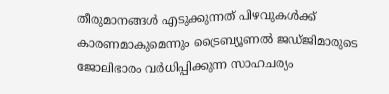തീരുമാനങ്ങള്‍ എടുക്കുന്നത് പിഴവുകള്‍ക്ക് കാരണമാകുമെന്നും ട്രൈബ്യൂണല്‍ ജഡ്ജിമാരുടെ ജോലിഭാരം വര്‍ധിപ്പിക്കുന്ന സാഹചര്യം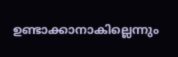ഉണ്ടാക്കാനാകില്ലെന്നും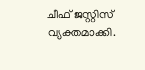ചീഫ് ജസ്റ്റിസ് വ്യക്തമാക്കി.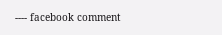---- facebook comment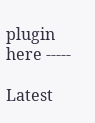plugin here -----

Latest